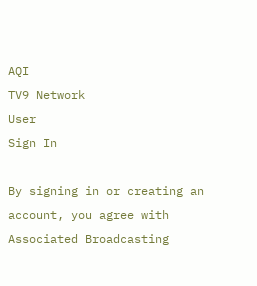AQI
TV9 Network
User
Sign In

By signing in or creating an account, you agree with Associated Broadcasting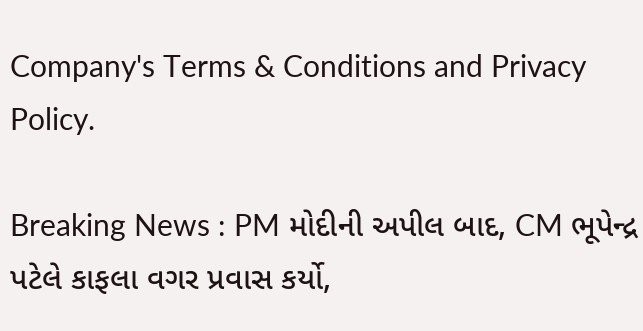Company's Terms & Conditions and Privacy Policy.

Breaking News : PM મોદીની અપીલ બાદ, CM ભૂપેન્દ્ર પટેલે કાફલા વગર પ્રવાસ કર્યો,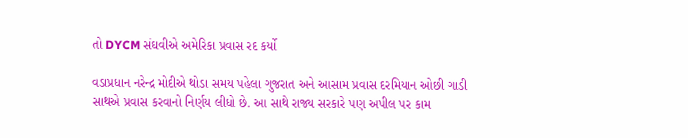તો DYCM સંઘવીએ અમેરિકા પ્રવાસ રદ કર્યો

વડાપ્રધાન નરેન્દ્ર મોદીએ થોડા સમય પહેલા ગુજરાત અને આસામ પ્રવાસ દરમિયાન ઓછી ગાડી સાથએ પ્રવાસ કરવાનો નિર્ણય લીધો છે. આ સાથે રાજ્ય સરકારે પણ અપીલ પર કામ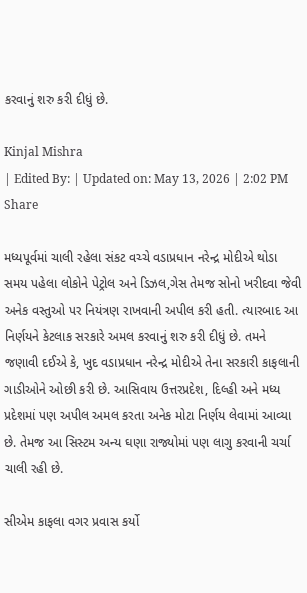કરવાનું શરુ કરી દીધું છે.

Kinjal Mishra
| Edited By: | Updated on: May 13, 2026 | 2:02 PM
Share

મધ્યપૂર્વમાં ચાલી રહેલા સંકટ વચ્ચે વડાપ્રધાન નરેન્દ્ર મોદીએ થોડા સમય પહેલા લોકોને પેટ્રોલ અને ડિઝલ,ગેસ તેમજ સોનો ખરીદવા જેવી અનેક વસ્તુઓ પર નિયંત્રણ રાખવાની અપીલ કરી હતી. ત્યારબાદ આ નિર્ણયને કેટલાક સરકારે અમલ કરવાનું શરુ કરી દીધું છે. તમને જણાવી દઈએ કે, ખુદ વડાપ્રધાન નરેન્દ્ર મોદીએ તેના સરકારી કાફલાની ગાડીઓને ઓછી કરી છે. આસિવાય ઉત્તરપ્રદેશ, દિલ્હી અને મધ્ય પ્રદેશમાં પણ અપીલ અમલ કરતા અનેક મોટા નિર્ણય લેવામાં આવ્યા છે. તેમજ આ સિસ્ટમ અન્ય ઘણા રાજ્યોમાં પણ લાગુ કરવાની ચર્ચા ચાલી રહી છે.

સીએમ કાફલા વગર પ્રવાસ કર્યો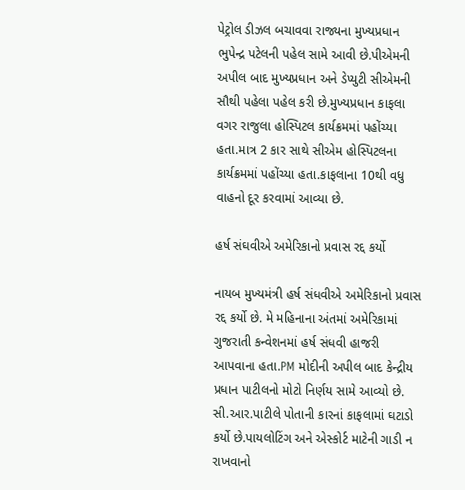પેટ્રોલ ડીઝલ બચાવવા રાજ્યના મુખ્યપ્રધાન ભુપેન્દ્ર પટેલની પહેલ સામે આવી છે.પીએમની અપીલ બાદ મુખ્યપ્રધાન અને ડેપ્યુટી સીએમની સૌથી પહેલા પહેલ કરી છે.મુખ્યપ્રધાન કાફલા વગર રાજુલા હોસ્પિટલ કાર્યક્રમમાં પહોંચ્યા હતા.માત્ર 2 કાર સાથે સીએમ હોસ્પિટલના કાર્યક્રમમાં પહોંચ્યા હતા.કાફલાના 10થી વધુ વાહનો દૂર કરવામાં આવ્યા છે.

હર્ષ સંઘવીએ અમેરિકાનો પ્રવાસ રદ્દ કર્યો

નાયબ મુખ્યમંત્રી હર્ષ સંધવીએ અમેરિકાનો પ્રવાસ રદ્દ કર્યો છે. મે મહિનાના અંતમાં અમેરિકામાં ગુજરાતી કન્વેશનમાં હર્ષ સંધવી હાજરી આપવાના હતા.PM મોદીની અપીલ બાદ કેન્દ્રીય પ્રધાન પાટીલનો મોટો નિર્ણય સામે આવ્યો છે. સી.આર.પાટીલે પોતાની કારનાં કાફલામાં ઘટાડો કર્યો છે.પાયલોટિંગ અને એસ્કોર્ટ માટેની ગાડી ન રાખવાનો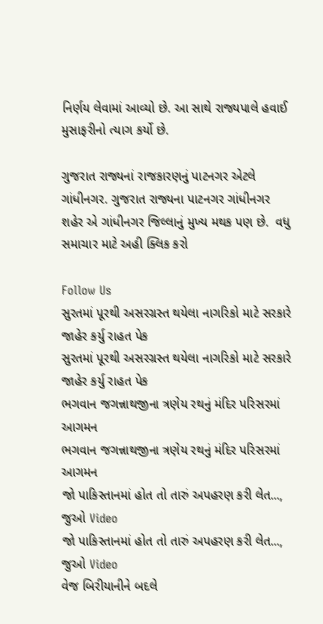નિર્ણય લેવામાં આવ્યો છે. આ સાથે રાજ્યપાલે હવાઈ મુસાફરીનો ત્યાગ કર્યો છે.

ગુજરાત રાજ્યનાં રાજકારણનું પાટનગર એટલે ગાંધીનગર. ગુજરાત રાજ્યના પાટનગર ગાંધીનગર શહેર એ ગાંધીનગર જિલ્લાનું મુખ્ય મથક પણ છે.  વધુ સમાચાર માટે અહી ક્લિક કરો

Follow Us
સુરતમાં પૂરથી અસરગ્રસ્ત થયેલા નાગરિકો માટે સરકારે જાહેર કર્યુ રાહત પેક
સુરતમાં પૂરથી અસરગ્રસ્ત થયેલા નાગરિકો માટે સરકારે જાહેર કર્યુ રાહત પેક
ભગવાન જગન્નાથજીના ત્રણેય રથનું મંદિર પરિસરમાં આગમન
ભગવાન જગન્નાથજીના ત્રણેય રથનું મંદિર પરિસરમાં આગમન
જો પાકિસ્તાનમાં હોત તો તારું અપહરણ કરી લેત..., જુઓ Video
જો પાકિસ્તાનમાં હોત તો તારું અપહરણ કરી લેત..., જુઓ Video
વેજ બિરીયાનીને બદલે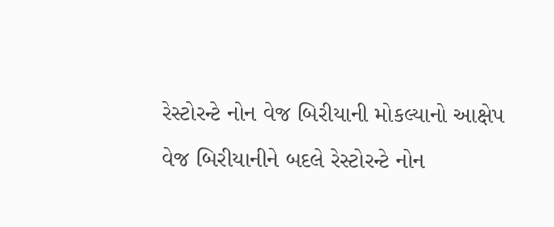રેસ્ટોરન્ટે નોન વેજ બિરીયાની મોકલ્યાનો આક્ષેપ
વેજ બિરીયાનીને બદલે રેસ્ટોરન્ટે નોન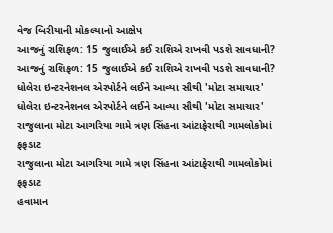વેજ બિરીયાની મોકલ્યાનો આક્ષેપ
આજનું રાશિફળ: 15 જુલાઈએ કઈ રાશિએ રાખવી પડશે સાવધાની?
આજનું રાશિફળ: 15 જુલાઈએ કઈ રાશિએ રાખવી પડશે સાવધાની?
ધોલેરા ઇન્ટરનેશનલ એરપોર્ટને લઈને આવ્યા સૌથી 'મોટા સમાચાર'
ધોલેરા ઇન્ટરનેશનલ એરપોર્ટને લઈને આવ્યા સૌથી 'મોટા સમાચાર'
રાજુલાના મોટા આગરિયા ગામે ત્રણ સિંહના આંટાફેરાથી ગામલોકોમાં ફફડાટ
રાજુલાના મોટા આગરિયા ગામે ત્રણ સિંહના આંટાફેરાથી ગામલોકોમાં ફફડાટ
હવામાન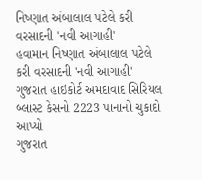નિષ્ણાત અંબાલાલ પટેલે કરી વરસાદની 'નવી આગાહી'
હવામાન નિષ્ણાત અંબાલાલ પટેલે કરી વરસાદની 'નવી આગાહી'
ગુજરાત હાઇકોર્ટ અમદાવાદ સિરિયલ બ્લાસ્ટ કેસનો 2223 પાનાનો ચુકાદો આપ્યો
ગુજરાત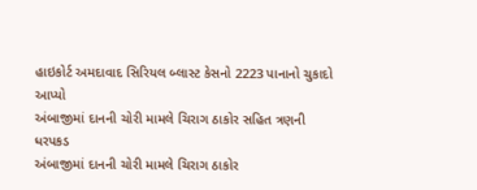હાઇકોર્ટ અમદાવાદ સિરિયલ બ્લાસ્ટ કેસનો 2223 પાનાનો ચુકાદો આપ્યો
અંબાજીમાં દાનની ચોરી મામલે ચિરાગ ઠાકોર સહિત ત્રણની ધરપકડ
અંબાજીમાં દાનની ચોરી મામલે ચિરાગ ઠાકોર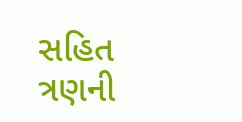સહિત ત્રણની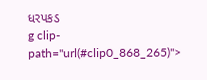ધરપકડ
g clip-path="url(#clip0_868_265)">